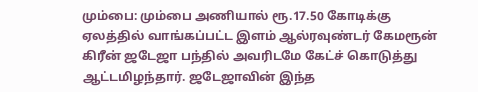மும்பை: மும்பை அணியால் ரூ.17.50 கோடிக்கு ஏலத்தில் வாங்கப்பட்ட இளம் ஆல்ரவுண்டர் கேமரூன் கிரீன் ஜடேஜா பந்தில் அவரிடமே கேட்ச் கொடுத்து ஆட்டமிழந்தார். ஜடேஜாவின் இந்த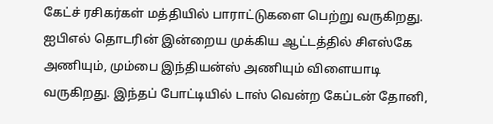கேட்ச் ரசிகர்கள் மத்தியில் பாராட்டுகளை பெற்று வருகிறது.
ஐபிஎல் தொடரின் இன்றைய முக்கிய ஆட்டத்தில் சிஎஸ்கே அணியும், மும்பை இந்தியன்ஸ் அணியும் விளையாடி வருகிறது. இந்தப் போட்டியில் டாஸ் வென்ற கேப்டன் தோனி,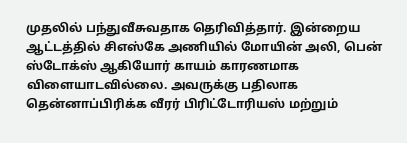முதலில் பந்துவீசுவதாக தெரிவித்தார். இன்றைய ஆட்டத்தில் சிஎஸ்கே அணியில் மோயின் அலி, பென் ஸ்டோக்ஸ் ஆகியோர் காயம் காரணமாக விளையாடவில்லை. அவருக்கு பதிலாக தென்னாப்பிரிக்க வீரர் பிரிட்டோரியஸ் மற்றும்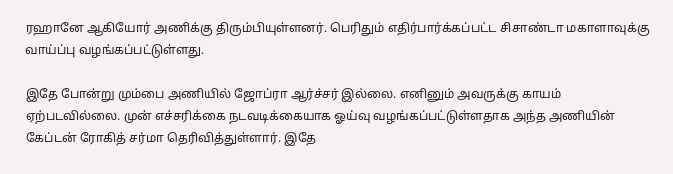ரஹானே ஆகியோர் அணிக்கு திரும்பியுள்ளனர். பெரிதும் எதிர்பார்க்கப்பட்ட சிசாண்டா மகாளாவுக்கு வாய்ப்பு வழங்கப்பட்டுள்ளது.

இதே போன்று மும்பை அணியில் ஜோப்ரா ஆர்ச்சர் இல்லை. எனினும் அவருக்கு காயம் ஏற்படவில்லை. முன் எச்சரிக்கை நடவடிக்கையாக ஓய்வு வழங்கப்பட்டுள்ளதாக அந்த அணியின் கேப்டன் ரோகித் சர்மா தெரிவித்துள்ளார். இதே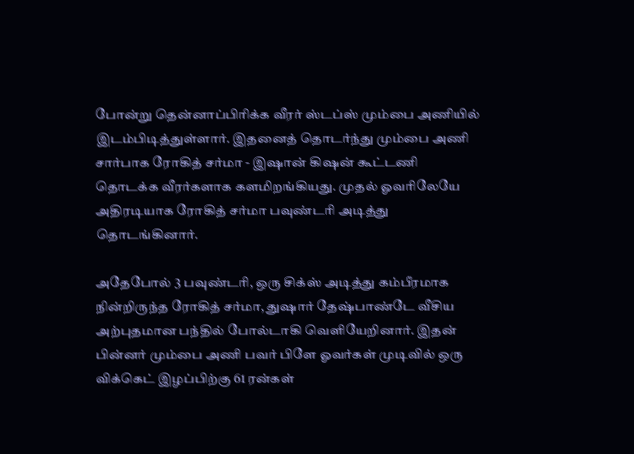போன்று தென்னாப்பிரிக்க வீரர் ஸ்டப்ஸ் மும்பை அணியில் இடம்பிடித்துள்ளார். இதனைத் தொடர்ந்து மும்பை அணி சார்பாக ரோகித் சர்மா - இஷான் கிஷன் கூட்டணி தொடக்க வீரர்களாக களமிறங்கியது. முதல் ஓவரிலேயே அதிரடியாக ரோகித் சர்மா பவுண்டரி அடித்து தொடங்கினார்.

அதேபோல் 3 பவுண்டரி, ஒரு சிக்ஸ் அடித்து கம்பீரமாக நின்றிருந்த ரோகித் சர்மா, துஷார் தேஷ்பாண்டே வீசிய அற்புதமான பந்தில் போல்டாகி வெளியேறினார். இதன் பின்னர் மும்பை அணி பவர் பிளே ஓவர்கள் முடிவில் ஒரு விக்கெட் இழப்பிற்கு 61 ரன்கள்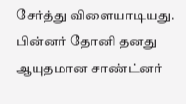சேர்த்து விளையாடியது. பின்னர் தோனி தனது ஆயுதமான சாண்ட்னர்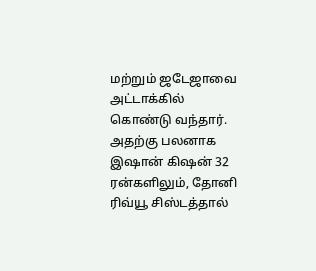மற்றும் ஜடேஜாவை அட்டாக்கில் கொண்டு வந்தார். அதற்கு பலனாக இஷான் கிஷன் 32 ரன்களிலும், தோனி ரிவ்யூ சிஸ்டத்தால்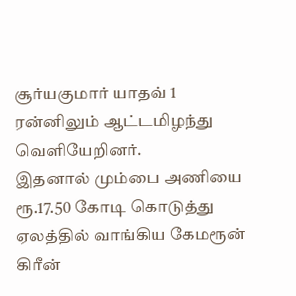சூர்யகுமார் யாதவ் 1 ரன்னிலும் ஆட்டமிழந்து வெளியேறினர்.
இதனால் மும்பை அணியை ரூ.17.50 கோடி கொடுத்து ஏலத்தில் வாங்கிய கேமரூன் கிரீன்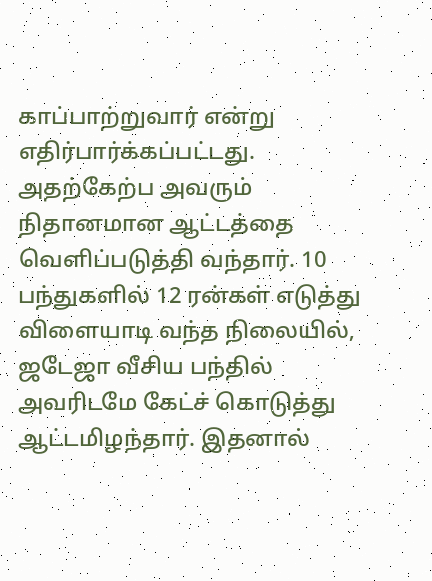காப்பாற்றுவார் என்று எதிர்பார்க்கப்பட்டது. அதற்கேற்ப அவரும் நிதானமான ஆட்டத்தை வெளிப்படுத்தி வந்தார். 10 பந்துகளில் 12 ரன்கள் எடுத்து விளையாடி வந்த நிலையில், ஜடேஜா வீசிய பந்தில் அவரிடமே கேட்ச் கொடுத்து ஆட்டமிழந்தார். இதனால்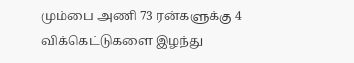மும்பை அணி 73 ரன்களுக்கு 4 விக்கெட்டுகளை இழந்து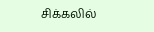சிக்கலில்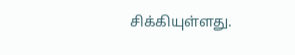சிக்கியுள்ளது.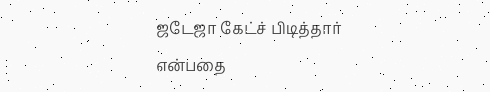ஜடேஜா கேட்ச் பிடித்தார் என்பதை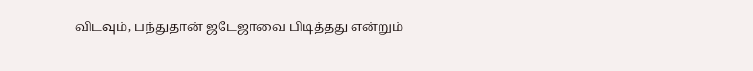விடவும், பந்துதான் ஜடேஜாவை பிடித்தது என்றும்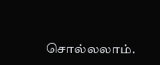சொல்லலாம்.